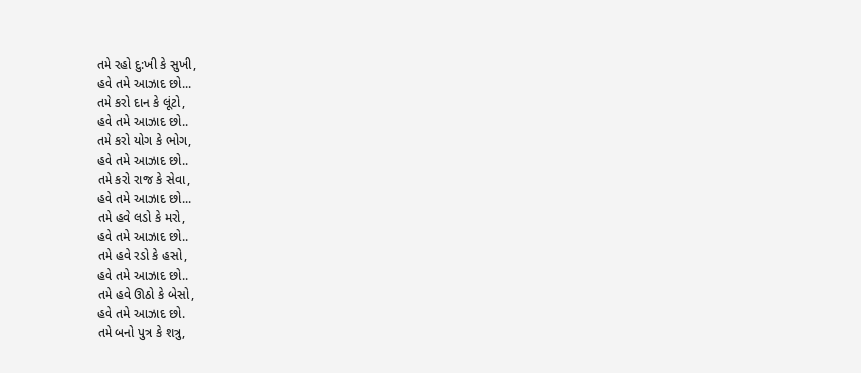તમે રહો દુ:ખી કે સુખી,
હવે તમે આઝાદ છો...
તમે કરો દાન કે લૂંટો,
હવે તમે આઝાદ છો..
તમે કરો યોગ કે ભોગ,
હવે તમે આઝાદ છો..
તમે કરો રાજ કે સેવા,
હવે તમે આઝાદ છો...
તમે હવે લડો કે મરો,
હવે તમે આઝાદ છો..
તમે હવે રડો કે હસો,
હવે તમે આઝાદ છો..
તમે હવે ઊઠો કે બેસો,
હવે તમે આઝાદ છો.
તમે બનો પુત્ર કે શત્રુ,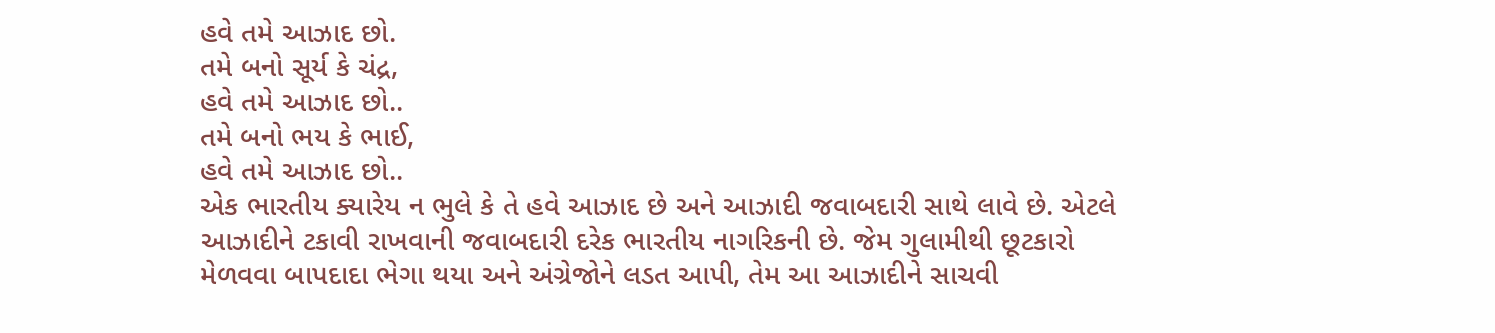હવે તમે આઝાદ છો.
તમે બનો સૂર્ય કે ચંદ્ર,
હવે તમે આઝાદ છો..
તમે બનો ભય કે ભાઈ,
હવે તમે આઝાદ છો..
એક ભારતીય ક્યારેય ન ભુલે કે તે હવે આઝાદ છે અને આઝાદી જવાબદારી સાથે લાવે છે. એટલે આઝાદીને ટકાવી રાખવાની જવાબદારી દરેક ભારતીય નાગરિકની છે. જેમ ગુલામીથી છૂટકારો મેળવવા બાપદાદા ભેગા થયા અને અંગ્રેજોને લડત આપી, તેમ આ આઝાદીને સાચવી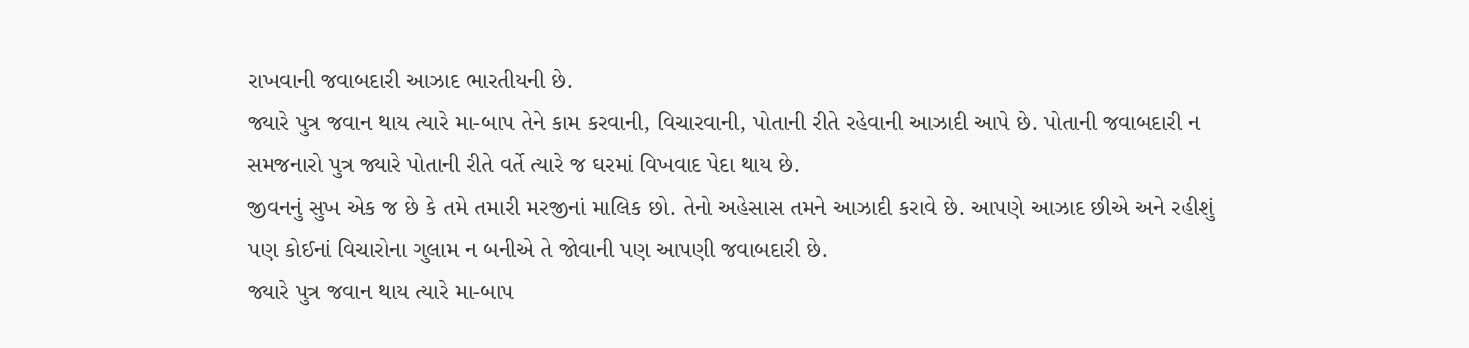રાખવાની જવાબદારી આઝાદ ભારતીયની છે.
જ્યારે પુત્ર જવાન થાય ત્યારે મા-બાપ તેને કામ કરવાની, વિચારવાની, પોતાની રીતે રહેવાની આઝાદી આપે છે. પોતાની જવાબદારી ન સમજનારો પુત્ર જ્યારે પોતાની રીતે વર્તે ત્યારે જ ઘરમાં વિખવાદ પેદા થાય છે.
જીવનનું સુખ એક જ છે કે તમે તમારી મરજીનાં માલિક છો. તેનો અહેસાસ તમને આઝાદી કરાવે છે. આપણે આઝાદ છીએ અને રહીશું પણ કોઈનાં વિચારોના ગુલામ ન બનીએ તે જોવાની પણ આપણી જવાબદારી છે.
જ્યારે પુત્ર જવાન થાય ત્યારે મા-બાપ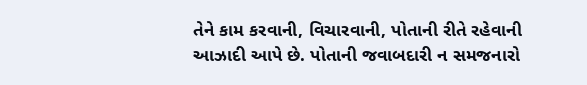તેને કામ કરવાની, વિચારવાની, પોતાની રીતે રહેવાની આઝાદી આપે છે. પોતાની જવાબદારી ન સમજનારો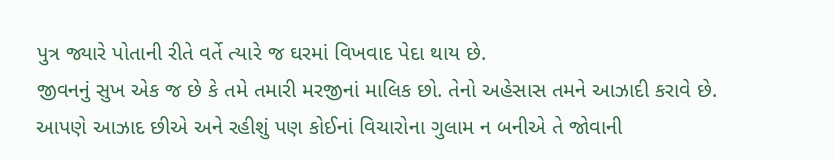પુત્ર જ્યારે પોતાની રીતે વર્તે ત્યારે જ ઘરમાં વિખવાદ પેદા થાય છે.
જીવનનું સુખ એક જ છે કે તમે તમારી મરજીનાં માલિક છો. તેનો અહેસાસ તમને આઝાદી કરાવે છે. આપણે આઝાદ છીએ અને રહીશું પણ કોઈનાં વિચારોના ગુલામ ન બનીએ તે જોવાની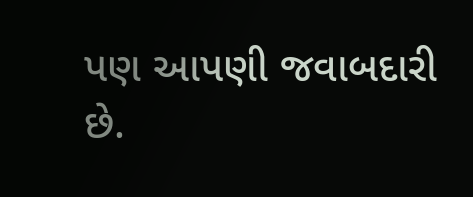પણ આપણી જવાબદારી છે.